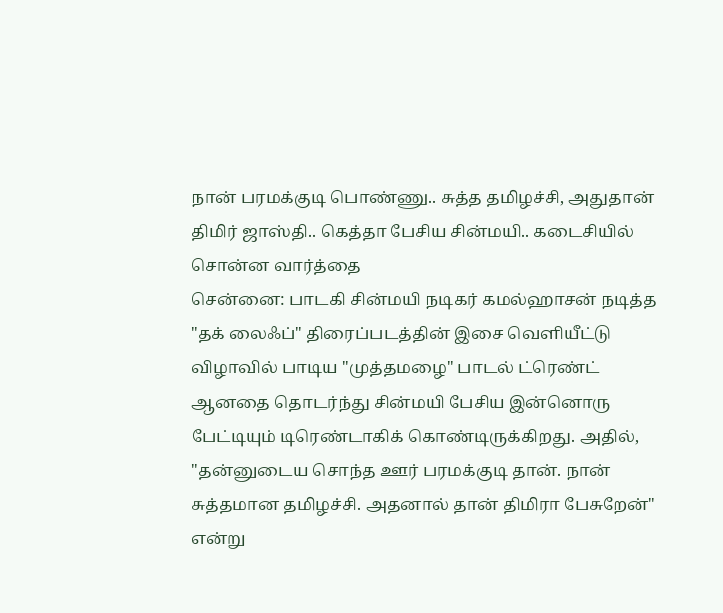நான் பரமக்குடி பொண்ணு.. சுத்த தமிழச்சி, அதுதான் திமிர் ஜாஸ்தி.. கெத்தா பேசிய சின்மயி.. கடைசியில் சொன்ன வார்த்தை
சென்னை: பாடகி சின்மயி நடிகர் கமல்ஹாசன் நடித்த "தக் லைஃப்" திரைப்படத்தின் இசை வெளியீட்டு விழாவில் பாடிய "முத்தமழை" பாடல் ட்ரெண்ட் ஆனதை தொடர்ந்து சின்மயி பேசிய இன்னொரு பேட்டியும் டிரெண்டாகிக் கொண்டிருக்கிறது. அதில், "தன்னுடைய சொந்த ஊர் பரமக்குடி தான். நான் சுத்தமான தமிழச்சி. அதனால் தான் திமிரா பேசுறேன்" என்று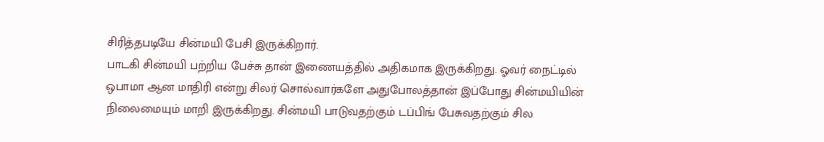சிரித்தபடியே சின்மயி பேசி இருக்கிறார்.
பாடகி சின்மயி பற்றிய பேச்சு தான் இணையத்தில் அதிகமாக இருக்கிறது. ஓவர் நைட்டில் ஒபாமா ஆன மாதிரி என்று சிலர் சொல்வார்களே அதுபோலத்தான் இப்போது சின்மயியின் நிலைமையும் மாறி இருக்கிறது. சின்மயி பாடுவதற்கும் டப்பிங் பேசுவதற்கும் சில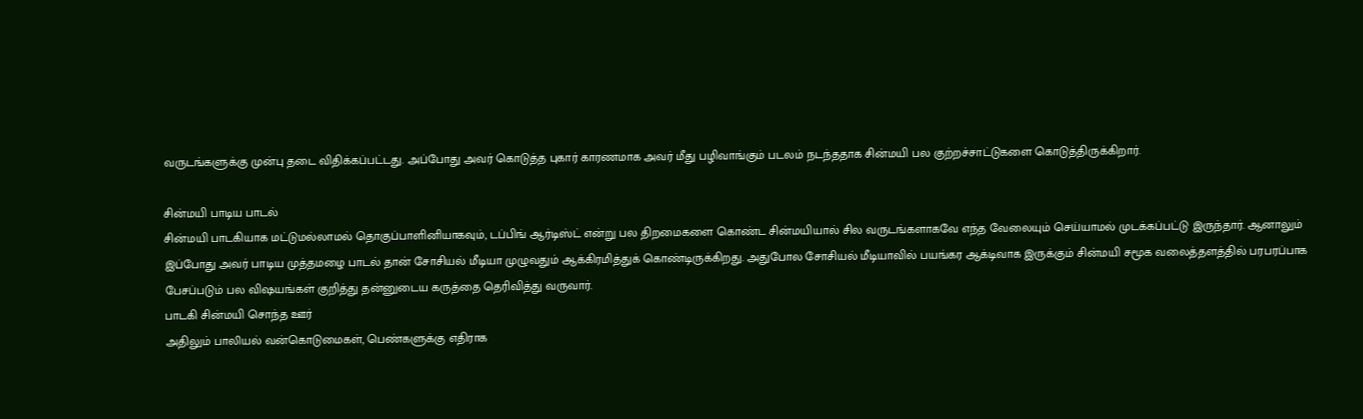வருடங்களுக்கு முன்பு தடை விதிக்கப்பட்டது. அப்போது அவர் கொடுத்த புகார் காரணமாக அவர் மீது பழிவாங்கும் படலம் நடந்ததாக சின்மயி பல குற்றச்சாட்டுகளை கொடுத்திருக்கிறார்.

சின்மயி பாடிய பாடல்
சின்மயி பாடகியாக மட்டுமல்லாமல் தொகுப்பாளினியாகவும், டப்பிங் ஆர்டிஸ்ட் என்று பல திறமைகளை கொண்ட சின்மயியால் சில வருடங்களாகவே எந்த வேலையும் செய்யாமல் முடக்கப்பட்டு இருந்தார். ஆனாலும் இப்போது அவர் பாடிய முத்தமழை பாடல் தான் சோசியல் மீடியா முழுவதும் ஆக்கிரமித்துக் கொண்டிருக்கிறது. அதுபோல சோசியல் மீடியாவில் பயங்கர ஆக்டிவாக இருக்கும் சின்மயி சமூக வலைத்தளத்தில் பரபரப்பாக பேசப்படும் பல விஷயங்கள் குறித்து தன்னுடைய கருத்தை தெரிவித்து வருவார்.
பாடகி சின்மயி சொந்த ஊர்
அதிலும் பாலியல் வன்கொடுமைகள், பெண்களுக்கு எதிராக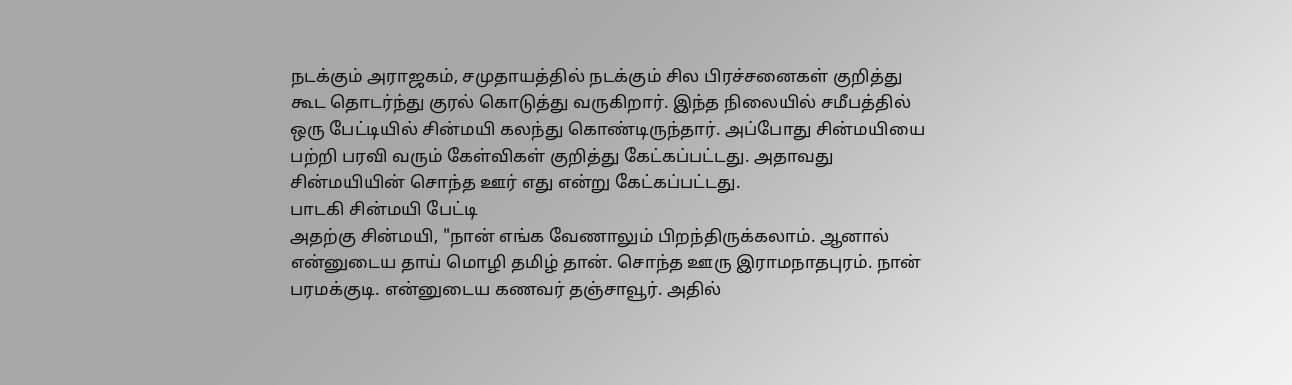நடக்கும் அராஜகம், சமுதாயத்தில் நடக்கும் சில பிரச்சனைகள் குறித்து கூட தொடர்ந்து குரல் கொடுத்து வருகிறார். இந்த நிலையில் சமீபத்தில் ஒரு பேட்டியில் சின்மயி கலந்து கொண்டிருந்தார். அப்போது சின்மயியை பற்றி பரவி வரும் கேள்விகள் குறித்து கேட்கப்பட்டது. அதாவது சின்மயியின் சொந்த ஊர் எது என்று கேட்கப்பட்டது.
பாடகி சின்மயி பேட்டி
அதற்கு சின்மயி, "நான் எங்க வேணாலும் பிறந்திருக்கலாம். ஆனால் என்னுடைய தாய் மொழி தமிழ் தான். சொந்த ஊரு இராமநாதபுரம். நான் பரமக்குடி. என்னுடைய கணவர் தஞ்சாவூர். அதில்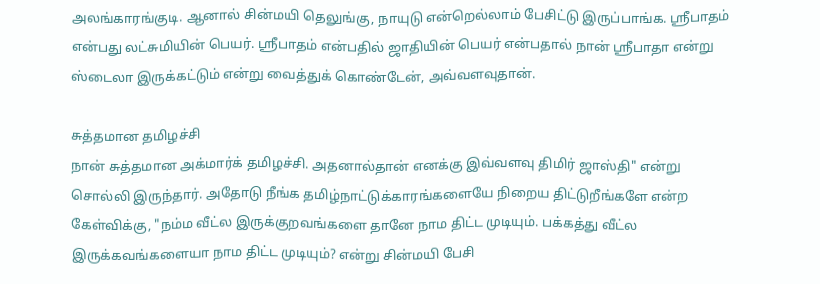அலங்காரங்குடி. ஆனால் சின்மயி தெலுங்கு, நாயுடு என்றெல்லாம் பேசிட்டு இருப்பாங்க. ஸ்ரீபாதம் என்பது லட்சுமியின் பெயர். ஸ்ரீபாதம் என்பதில் ஜாதியின் பெயர் என்பதால் நான் ஸ்ரீபாதா என்று ஸ்டைலா இருக்கட்டும் என்று வைத்துக் கொண்டேன், அவ்வளவுதான்.

சுத்தமான தமிழச்சி
நான் சுத்தமான அக்மார்க் தமிழச்சி. அதனால்தான் எனக்கு இவ்வளவு திமிர் ஜாஸ்தி" என்று சொல்லி இருந்தார். அதோடு நீங்க தமிழ்நாட்டுக்காரங்களையே நிறைய திட்டுறீங்களே என்ற கேள்விக்கு, "நம்ம வீட்ல இருக்குறவங்களை தானே நாம திட்ட முடியும். பக்கத்து வீட்ல இருக்கவங்களையா நாம திட்ட முடியும்? என்று சின்மயி பேசி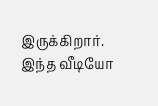இருக்கிறார். இந்த வீடியோ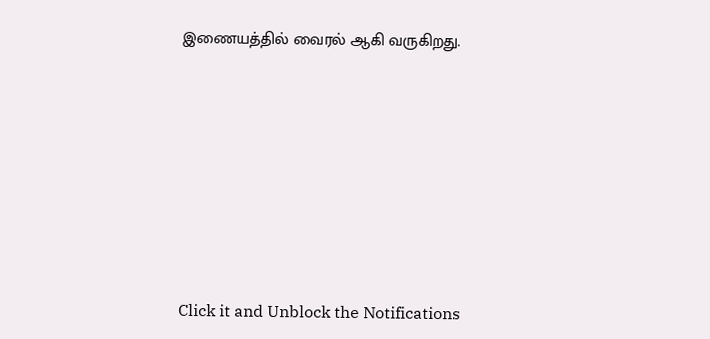இணையத்தில் வைரல் ஆகி வருகிறது.












Click it and Unblock the Notifications